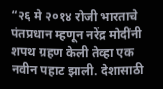“२६ मे २०१४ रोजी भारताचे पंतप्रधान म्हणून नरेंद्र मोदींनी शपथ ग्रहण केली तेव्हा एक नवीन पहाट झाली. देशासाठी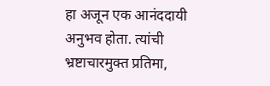हा अजून एक आनंददायी अनुभव होता. त्यांची भ्रष्टाचारमुक्त प्रतिमा,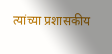त्यांच्या प्रशासकीय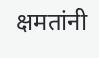क्षमतांनी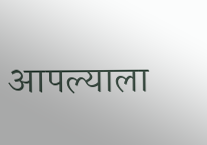आपल्याला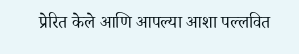प्रेरित केले आणि आपल्या आशा पल्लवित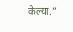केल्या.”